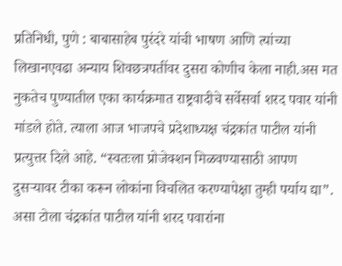प्रतिनिधी, पुणे : बाबासाहेब पुरंदरे यांची भाषण आणि त्यांच्या लिखानएवढा अन्याय शिवछत्रपतींवर दुसरा कोणीच केला नाही.अस मत नुकतेच पुण्यातील एका कार्यक्रमात राष्ट्रवादीचे सर्वेसर्वा शरद पवार यांनी मांडले होते. त्याला आज भाजपचे प्रदेशाध्यक्ष चंद्रकांत पाटील यांनी प्रत्युत्तर दिले आहे. “स्वतःला प्रोजेक्शन मिळवण्यासाठी आपण दुसऱ्यावर टीका करून लोकांना विचलित करण्यापेक्षा तुम्ही पर्याय द्या”. असा टोला चंद्रकांत पाटील यांनी शरद पवारांना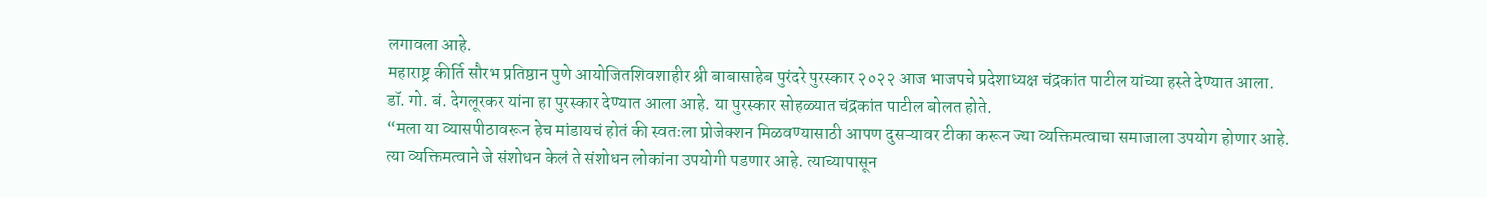लगावला आहे.
महाराष्ट्र कीर्ति सौरभ प्रतिष्ठान पुणे आयोजितशिवशाहीर श्री बाबासाहेब पुरंदरे पुरस्कार २०२२ आज भाजपचे प्रदेशाध्यक्ष चंद्रकांत पाटील यांच्या हस्ते देण्यात आला. डॉ. गो. बं. देगलूरकर यांना हा पुरस्कार देण्यात आला आहे. या पुरस्कार सोहळ्यात चंद्रकांत पाटील बोलत होते.
“मला या व्यासपीठावरून हेच मांडायचं होतं की स्वतःला प्रोजेक्शन मिळवण्यासाठी आपण दुसऱ्यावर टीका करून ज्या व्यक्तिमत्वाचा समाजाला उपयोग होणार आहे. त्या व्यक्तिमत्वाने जे संशोधन केलं ते संशोधन लोकांना उपयोगी पडणार आहे. त्याच्यापासून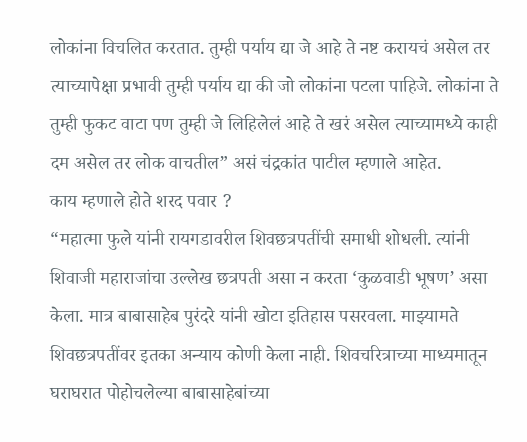लोकांना विचलित करतात. तुम्ही पर्याय द्या जे आहे ते नष्ट करायचं असेल तर त्याच्यापेक्षा प्रभावी तुम्ही पर्याय द्या की जो लोकांना पटला पाहिजे. लोकांना ते तुम्ही फुकट वाटा पण तुम्ही जे लिहिलेलं आहे ते खरं असेल त्याच्यामध्ये काही दम असेल तर लोक वाचतील” असं चंद्रकांत पाटील म्हणाले आहेत.
काय म्हणाले होते शरद पवार ?
“महात्मा फुले यांनी रायगडावरील शिवछत्रपतींची समाधी शोधली. त्यांनी शिवाजी महाराजांचा उल्लेख छत्रपती असा न करता ‘कुळवाडी भूषण’ असा केला. मात्र बाबासाहेब पुरंदरे यांनी खोटा इतिहास पसरवला. माझ्यामते शिवछत्रपतींवर इतका अन्याय कोणी केला नाही. शिवचरित्राच्या माध्यमातून घराघरात पोहोचलेल्या बाबासाहेबांच्या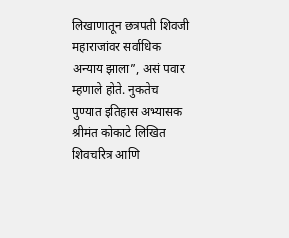लिखाणातून छत्रपती शिवजी महाराजांवर सर्वाधिक अन्याय झाला”, असं पवार म्हणाले होते. नुकतेच पुण्यात इतिहास अभ्यासक श्रीमंत कोकाटे लिखित शिवचरित्र आणि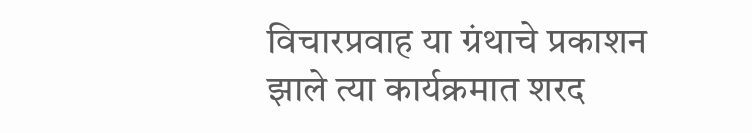विचारप्रवाह या ग्रंथाचे प्रकाशन झाले त्या कार्यक्रमात शरद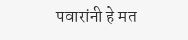पवारांनी हे मत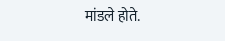मांडले होते.